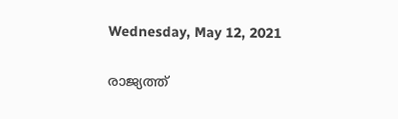Wednesday, May 12, 2021

രാജ്യത്ത്‌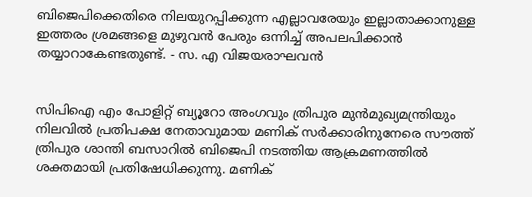ബിജെപിക്കെതിരെ നിലയുറപ്പിക്കുന്ന എല്ലാവരേയും ഇല്ലാതാക്കാനുള്ള ഇത്തരം ശ്രമങ്ങളെ മുഴുവന്‍ പേരും ഒന്നിച്ച്‌ അപലപിക്കാൻ തയ്യാറാകേണ്ടതുണ്ട്. - സ. എ വിജയരാഘവൻ


സിപിഐ എം പോളിറ്റ്‌ ബ്യൂറോ അംഗവും ത്രിപുര മുന്‍മുഖ്യമന്ത്രിയും നിലവില്‍ പ്രതിപക്ഷ നേതാവുമായ മണിക്‌ സര്‍ക്കാരിനുനേരെ സൗത്ത്‌ ത്രിപുര ശാന്തി ബസാറില്‍ ബിജെപി നടത്തിയ ആക്രമണത്തില്‍ ശക്തമായി പ്രതിഷേധിക്കുന്നു. മണിക്‌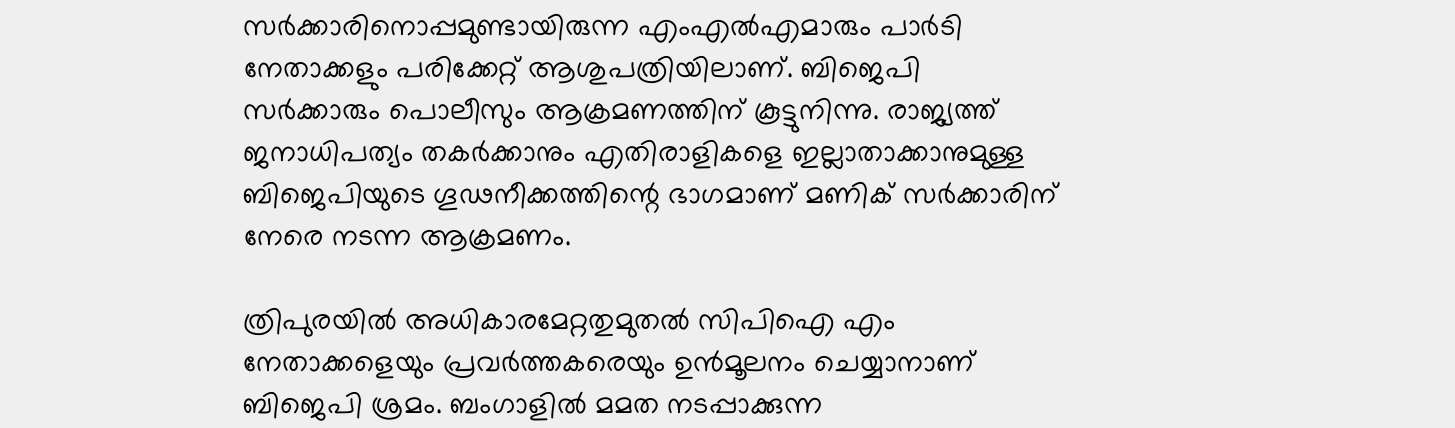സര്‍ക്കാരിനൊപ്പമുണ്ടായിരുന്ന എംഎല്‍എമാരും പാര്‍ടി നേതാക്കളും പരിക്കേറ്റ്‌ ആശുപത്രിയിലാണ്‌. ബിജെപി സര്‍ക്കാരും പൊലീസും ആക്രമണത്തിന്‌ കൂട്ടുനിന്നു. രാജ്യത്ത്‌ ജനാധിപത്യം തകര്‍ക്കാനും എതിരാളികളെ ഇല്ലാതാക്കാനുമുള്ള ബിജെപിയുടെ ഗൂഢനീക്കത്തിന്റെ ഭാഗമാണ്‌ മണിക്‌ സര്‍ക്കാരിന്‌ നേരെ നടന്ന ആക്രമണം.

ത്രിപുരയില്‍ അധികാരമേറ്റതുമുതല്‍ സിപിഐ എം നേതാക്കളെയും പ്രവര്‍ത്തകരെയും ഉന്‍മൂലനം ചെയ്യാനാണ്‌ ബിജെപി ശ്രമം. ബംഗാളില്‍ മമത നടപ്പാക്കുന്ന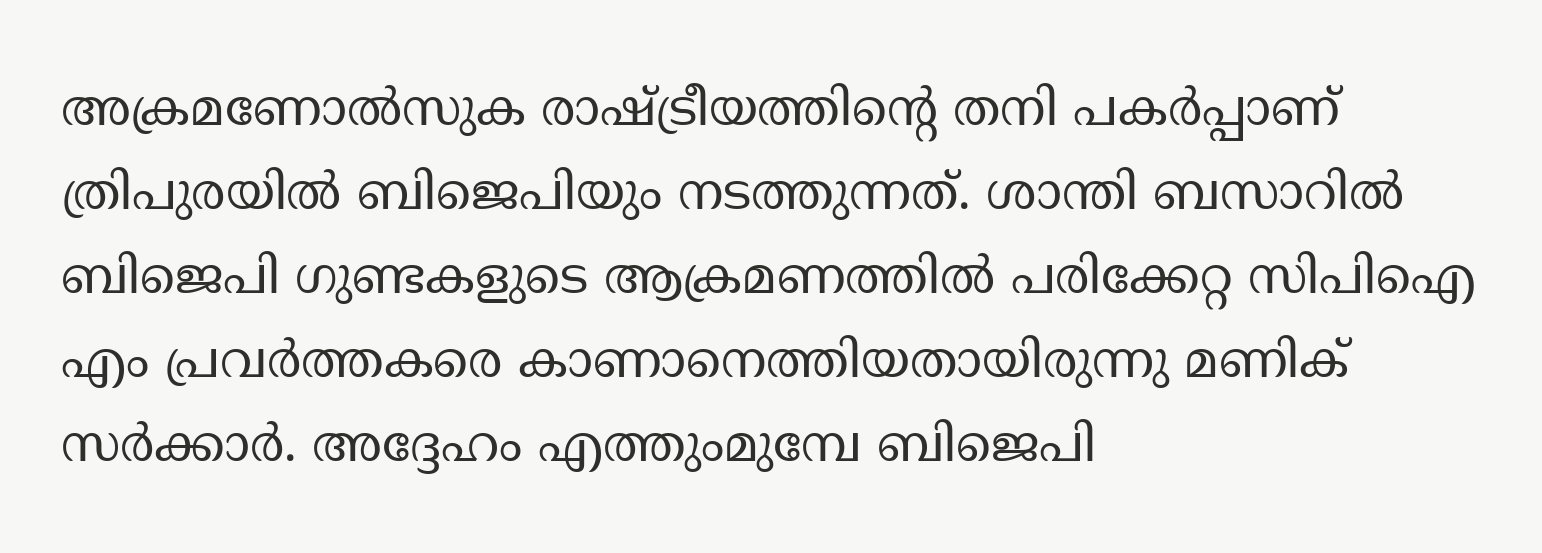അക്രമണോല്‍സുക രാഷ്ട്രീയത്തിന്റെ തനി പകര്‍പ്പാണ്‌ ത്രിപുരയില്‍ ബിജെപിയും നടത്തുന്നത്‌. ശാന്തി ബസാറില്‍ ബിജെപി ഗുണ്ടകളുടെ ആക്രമണത്തില്‍ പരിക്കേറ്റ സിപിഐ എം പ്രവര്‍ത്തകരെ കാണാനെത്തിയതായിരുന്നു മണിക്‌ സര്‍ക്കാര്‍. അദ്ദേഹം എത്തുംമുമ്പേ ബിജെപി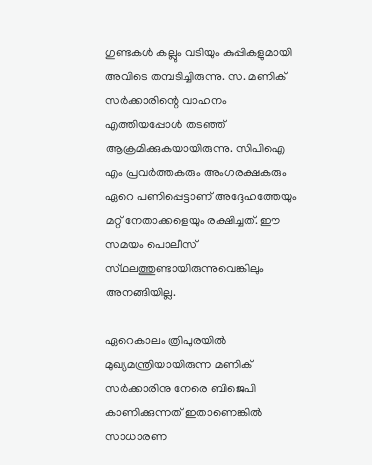ഗുണ്ടകള്‍ കല്ലും വടിയും കുപ്പികളുമായി അവിടെ തമ്പടിച്ചിരുന്നു. സ. മണിക്‌ സര്‍ക്കാരിന്റെ വാഹനം എത്തിയപ്പോള്‍ തടഞ്ഞ്‌ ആക്രമിക്കുകയായിരുന്നു. സിപിഐ എം പ്രവര്‍ത്തകരും അംഗരക്ഷകരും ഏറെ പണിപ്പെട്ടാണ്‌ അദ്ദേഹത്തേയും മറ്റ്‌ നേതാക്കളെയും രക്ഷിച്ചത്‌. ഈ സമയം പൊലീസ്‌ സ്‌ഥലത്തുണ്ടായിരുന്നുവെങ്കിലും അനങ്ങിയില്ല.

ഏറെകാലം ത്രിപുരയില്‍ മുഖ്യമന്ത്രിയായിരുന്ന മണിക്‌ സര്‍ക്കാരിനു നേരെ ബിജെപി കാണിക്കുന്നത്‌ ഇതാണെങ്കില്‍ സാധാരണ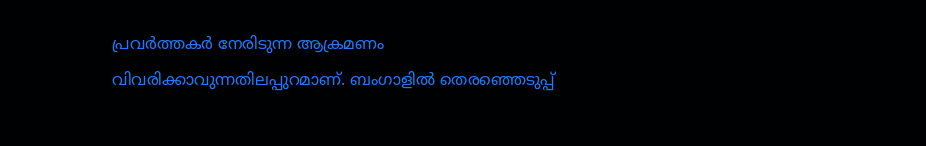പ്രവര്‍ത്തകര്‍ നേരിടുന്ന ആക്രമണം വിവരിക്കാവുന്നതിലപ്പുറമാണ്‌. ബംഗാളില്‍ തെരഞ്ഞെടുപ്പ്‌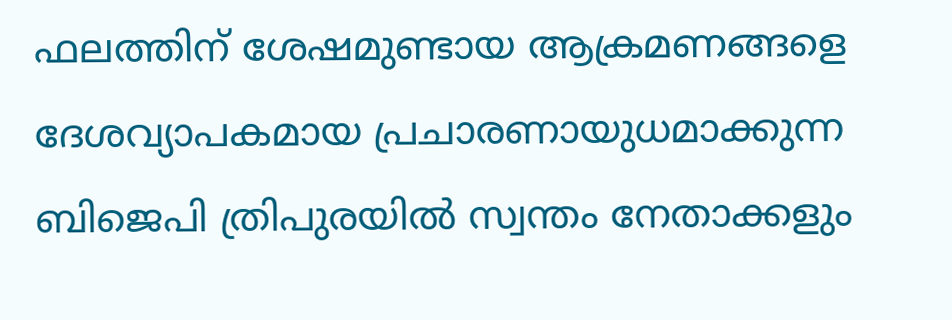ഫലത്തിന്‌ ശേഷമുണ്ടായ ആക്രമണങ്ങളെ ദേശവ്യാപകമായ പ്രചാരണായുധമാക്കുന്ന ബിജെപി ത്രിപുരയില്‍ സ്വന്തം നേതാക്കളും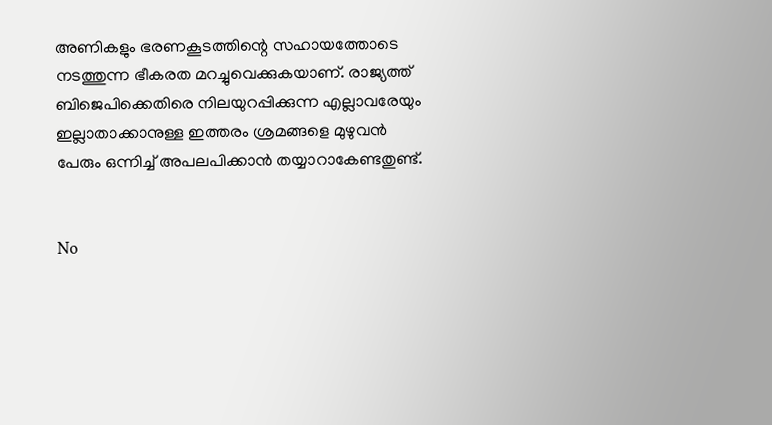അണികളും ഭരണകൂടത്തിന്റെ സഹായത്തോടെ നടത്തുന്ന ഭീകരത മറച്ചുവെക്കുകയാണ്‌. രാജ്യത്ത്‌ ബിജെപിക്കെതിരെ നിലയുറപ്പിക്കുന്ന എല്ലാവരേയും ഇല്ലാതാക്കാനുള്ള ഇത്തരം ശ്രമങ്ങളെ മുഴുവന്‍ പേരും ഒന്നിച്ച്‌ അപലപിക്കാൻ തയ്യാറാകേണ്ടതുണ്ട്.


No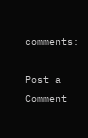comments:

Post a Comment